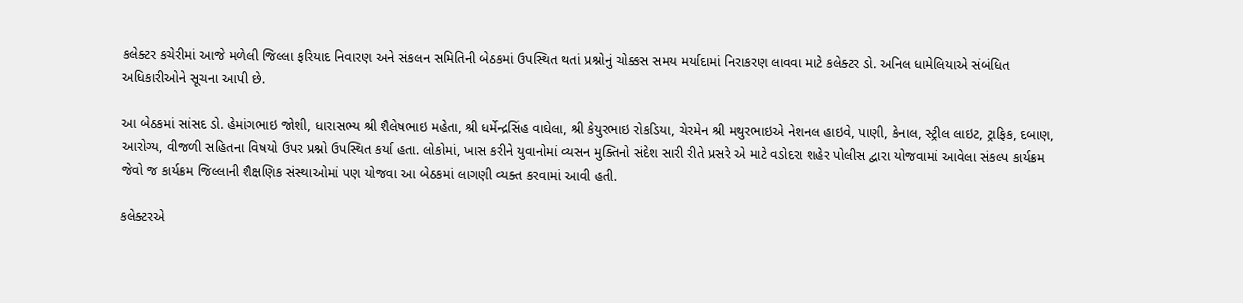કલેક્ટર કચેરીમાં આજે મળેલી જિલ્લા ફરિયાદ નિવારણ અને સંકલન સમિતિની બેઠકમાં ઉપસ્થિત થતાં પ્રશ્નોનું ચોક્કસ સમય મર્યાદામાં નિરાકરણ લાવવા માટે કલેક્ટર ડો. અનિલ ધામેલિયાએ સંબંધિત અધિકારીઓને સૂચના આપી છે.

આ બેઠકમાં સાંસદ ડો. હેમાંગભાઇ જોશી, ધારાસભ્ય શ્રી શૈલેષભાઇ મહેતા, શ્રી ધર્મેન્દ્રસિંહ વાઘેલા, શ્રી કેયુરભાઇ રોકડિયા, ચેરમેન શ્રી મથુરભાઇએ નેશનલ હાઇવે, પાણી, કેનાલ, સ્ટ્રીલ લાઇટ, ટ્રાફિક, દબાણ, આરોગ્ય, વીજળી સહિતના વિષયો ઉપર પ્રશ્નો ઉપસ્થિત કર્યા હતા. લોકોમાં, ખાસ કરીને યુવાનોમાં વ્યસન મુક્તિનો સંદેશ સારી રીતે પ્રસરે એ માટે વડોદરા શહેર પોલીસ દ્વારા યોજવામાં આવેલા સંકલ્પ કાર્યક્રમ જેવો જ કાર્યક્રમ જિલ્લાની શૈક્ષણિક સંસ્થાઓમાં પણ યોજવા આ બેઠકમાં લાગણી વ્યક્ત કરવામાં આવી હતી.

કલેક્ટરએ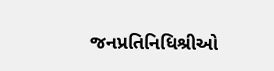જનપ્રતિનિધિશ્રીઓ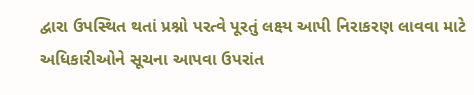દ્વારા ઉપસ્થિત થતાં પ્રશ્નો પરત્વે પૂરતું લક્ષ્ય આપી નિરાકરણ લાવવા માટે અધિકારીઓને સૂચના આપવા ઉપરાંત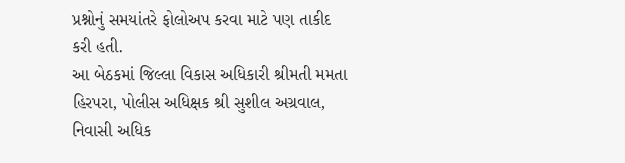પ્રશ્નોનું સમયાંતરે ફોલોઅપ કરવા માટે પણ તાકીદ કરી હતી.
આ બેઠકમાં જિલ્લા વિકાસ અધિકારી શ્રીમતી મમતા હિરપરા, પોલીસ અધિક્ષક શ્રી સુશીલ અગ્રવાલ, નિવાસી અધિક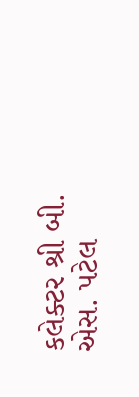કલેક્ટર શ્રી બી. એસ. પટેલ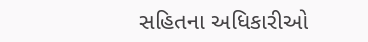સહિતના અધિકારીઓ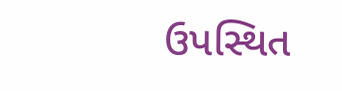ઉપસ્થિત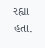રહ્યા હતા.